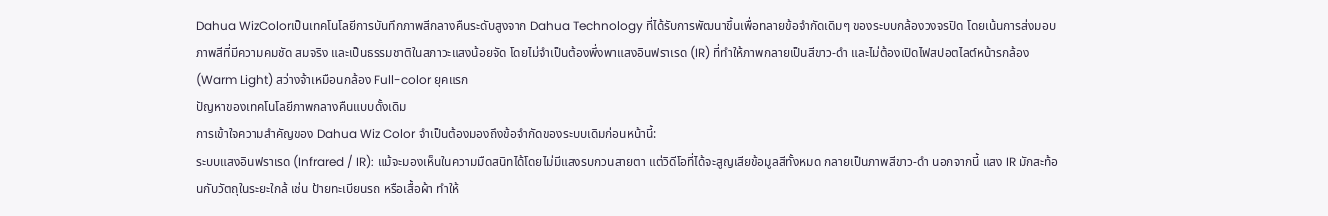Dahua WizColorเป็นเทคโนโลยีการบันทึกภาพสีกลางคืนระดับสูงจาก Dahua Technology ที่ได้รับการพัฒนาขึ้นเพื่อทลายข้อจำกัดเดิมๆ ของระบบกล้องวงจรปิด โดยเน้นการส่งมอบภาพสีที่มีความคมชัด สมจริง และเป็นธรรมชาติในสภาวะแสงน้อยจัด โดยไม่จำเป็นต้องพึ่งพาแสงอินฟราเรด (IR) ที่ทำให้ภาพกลายเป็นสีขาว-ดำ และไม่ต้องเปิดไฟสปอตไลต์หน้ารกล้อง (Warm Light) สว่างจ้าเหมือนกล้อง Full-color ยุคแรก
ปัญหาของเทคโนโลยีภาพกลางคืนแบบดั้งเดิม
การเข้าใจความสำคัญของ Dahua Wiz Color จำเป็นต้องมองถึงข้อจำกัดของระบบเดิมก่อนหน้านี้:
ระบบแสงอินฟราเรด (Infrared / IR): แม้จะมองเห็นในความมืดสนิทได้โดยไม่มีแสงรบกวนสายตา แต่วิดีโอที่ได้จะสูญเสียข้อมูลสีทั้งหมด กลายเป็นภาพสีขาว-ดำ นอกจากนี้ แสง IR มักสะท้อนกับวัตถุในระยะใกล้ เช่น ป้ายทะเบียนรถ หรือเสื้อผ้า ทำให้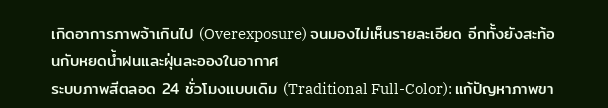เกิดอาการภาพจ้าเกินไป (Overexposure) จนมองไม่เห็นรายละเอียด อีกทั้งยังสะท้อนกับหยดน้ำฝนและฝุ่นละอองในอากาศ
ระบบภาพสีตลอด 24 ชั่วโมงแบบเดิม (Traditional Full-Color): แก้ปัญหาภาพขา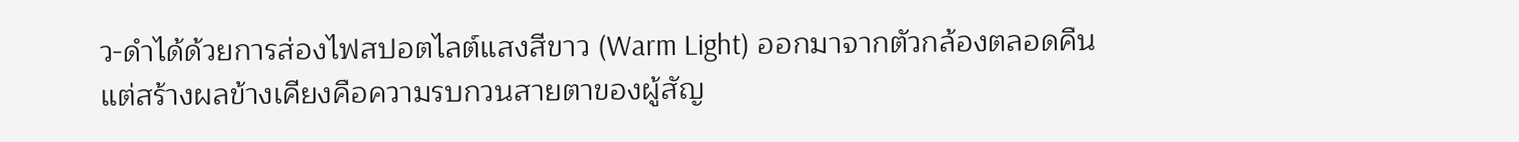ว-ดำได้ด้วยการส่องไฟสปอตไลต์แสงสีขาว (Warm Light) ออกมาจากตัวกล้องตลอดคืน แต่สร้างผลข้างเคียงคือความรบกวนสายตาของผู้สัญ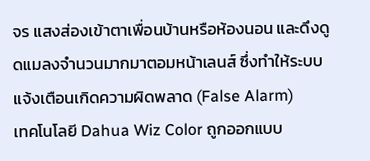จร แสงส่องเข้าตาเพื่อนบ้านหรือห้องนอน และดึงดูดแมลงจำนวนมากมาตอมหน้าเลนส์ ซึ่งทำให้ระบบแจ้งเตือนเกิดความผิดพลาด (False Alarm)
เทคโนโลยี Dahua Wiz Color ถูกออกแบบ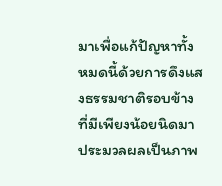มาเพื่อแก้ปัญหาทั้งหมดนี้ด้วยการดึงแสงธรรมชาติรอบข้างที่มีเพียงน้อยนิดมาประมวลผลเป็นภาพ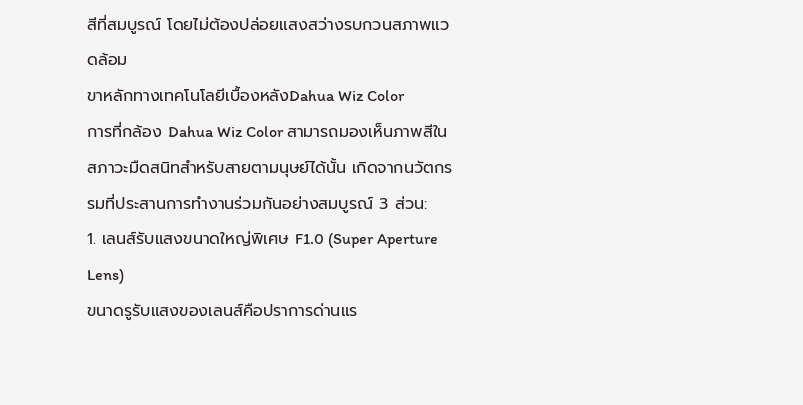สีที่สมบูรณ์ โดยไม่ต้องปล่อยแสงสว่างรบกวนสภาพแวดล้อม
ขาหลักทางเทคโนโลยีเบื้องหลังDahua Wiz Color
การที่กล้อง Dahua Wiz Color สามารถมองเห็นภาพสีในสภาวะมืดสนิทสำหรับสายตามนุษย์ได้นั้น เกิดจากนวัตกรรมที่ประสานการทำงานร่วมกันอย่างสมบูรณ์ 3 ส่วน:
1. เลนส์รับแสงขนาดใหญ่พิเศษ F1.0 (Super Aperture Lens)
ขนาดรูรับแสงของเลนส์คือปราการด่านแร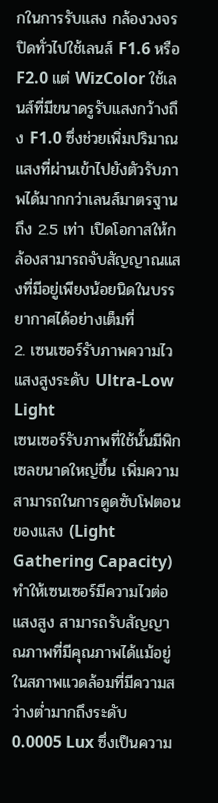กในการรับแสง กล้องวงจรปิดทั่วไปใช้เลนส์ F1.6 หรือ F2.0 แต่ WizColor ใช้เลนส์ที่มีขนาดรูรับแสงกว้างถึง F1.0 ซึ่งช่วยเพิ่มปริมาณแสงที่ผ่านเข้าไปยังตัวรับภาพได้มากกว่าเลนส์มาตรฐานถึง 2.5 เท่า เปิดโอกาสให้กล้องสามารถจับสัญญาณแสงที่มีอยู่เพียงน้อยนิดในบรรยากาศได้อย่างเต็มที่
2. เซนเซอร์รับภาพความไวแสงสูงระดับ Ultra-Low Light
เซนเซอร์รับภาพที่ใช้นั้นมีพิกเซลขนาดใหญ่ขึ้น เพิ่มความสามารถในการดูดซับโฟตอนของแสง (Light Gathering Capacity) ทำให้เซนเซอร์มีความไวต่อแสงสูง สามารถรับสัญญาณภาพที่มีคุณภาพได้แม้อยู่ในสภาพแวดล้อมที่มีความสว่างต่ำมากถึงระดับ 0.0005 Lux ซึ่งเป็นความ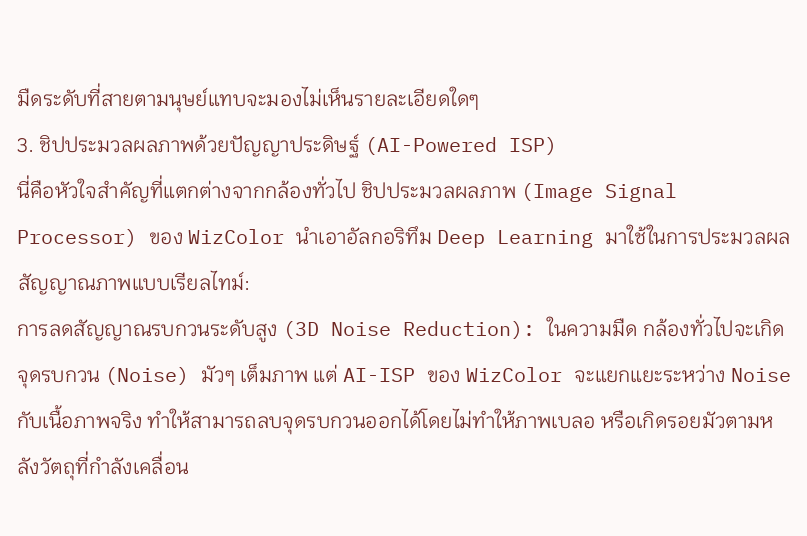มืดระดับที่สายตามนุษย์แทบจะมองไม่เห็นรายละเอียดใดๆ
3. ชิปประมวลผลภาพด้วยปัญญาประดิษฐ์ (AI-Powered ISP)
นี่คือหัวใจสำคัญที่แตกต่างจากกล้องทั่วไป ชิปประมวลผลภาพ (Image Signal Processor) ของ WizColor นำเอาอัลกอริทึม Deep Learning มาใช้ในการประมวลผลสัญญาณภาพแบบเรียลไทม์:
การลดสัญญาณรบกวนระดับสูง (3D Noise Reduction): ในความมืด กล้องทั่วไปจะเกิดจุดรบกวน (Noise) มัวๆ เต็มภาพ แต่ AI-ISP ของ WizColor จะแยกแยะระหว่าง Noise กับเนื้อภาพจริง ทำให้สามารถลบจุดรบกวนออกได้โดยไม่ทำให้ภาพเบลอ หรือเกิดรอยมัวตามหลังวัตถุที่กำลังเคลื่อน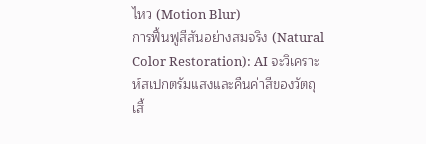ไหว (Motion Blur)
การฟื้นฟูสีสันอย่างสมจริง (Natural Color Restoration): AI จะวิเคราะห์สเปกตรัมแสงและคืนค่าสีของวัตถุ เสื้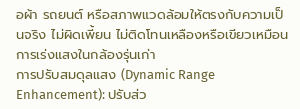อผ้า รถยนต์ หรือสภาพแวดล้อมให้ตรงกับความเป็นจริง ไม่ผิดเพี้ยน ไม่ติดโทนเหลืองหรือเขียวเหมือนการเร่งแสงในกล้องรุ่นเก่า
การปรับสมดุลแสง (Dynamic Range Enhancement): ปรับส่ว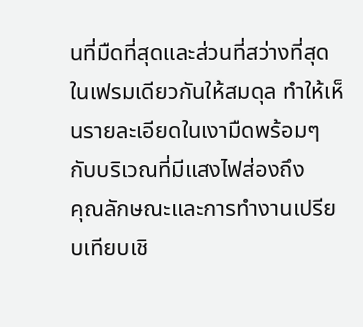นที่มืดที่สุดและส่วนที่สว่างที่สุดในเฟรมเดียวกันให้สมดุล ทำให้เห็นรายละเอียดในเงามืดพร้อมๆ กับบริเวณที่มีแสงไฟส่องถึง
คุณลักษณะและการทำงานเปรียบเทียบเชิ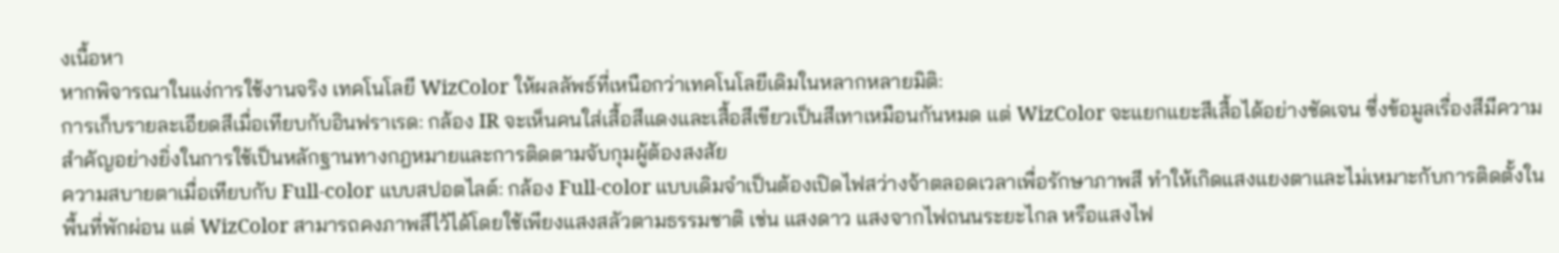งเนื้อหา
หากพิจารณาในแง่การใช้งานจริง เทคโนโลยี WizColor ให้ผลลัพธ์ที่เหนือกว่าเทคโนโลยีเดิมในหลากหลายมิติ:
การเก็บรายละเอียดสีเมื่อเทียบกับอินฟราเรด: กล้อง IR จะเห็นคนใส่เสื้อสีแดงและเสื้อสีเขียวเป็นสีเทาเหมือนกันหมด แต่ WizColor จะแยกแยะสีเสื้อได้อย่างชัดเจน ซึ่งข้อมูลเรื่องสีมีความสำคัญอย่างยิ่งในการใช้เป็นหลักฐานทางกฎหมายและการติดตามจับกุมผู้ต้องสงสัย
ความสบายตาเมื่อเทียบกับ Full-color แบบสปอตไลต์: กล้อง Full-color แบบเดิมจำเป็นต้องเปิดไฟสว่างจ้าตลอดเวลาเพื่อรักษาภาพสี ทำให้เกิดแสงแยงตาและไม่เหมาะกับการติดตั้งในพื้นที่พักผ่อน แต่ WizColor สามารถคงภาพสีไว้ได้โดยใช้เพียงแสงสลัวตามธรรมชาติ เช่น แสงดาว แสงจากไฟถนนระยะไกล หรือแสงไฟ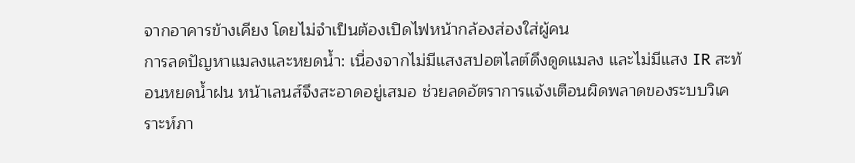จากอาคารข้างเคียง โดยไม่จำเป็นต้องเปิดไฟหน้ากล้องส่องใส่ผู้คน
การลดปัญหาแมลงและหยดน้ำ: เนื่องจากไม่มีแสงสปอตไลต์ดึงดูดแมลง และไม่มีแสง IR สะท้อนหยดน้ำฝน หน้าเลนส์จึงสะอาดอยู่เสมอ ช่วยลดอัตราการแจ้งเตือนผิดพลาดของระบบวิเคราะห์ภา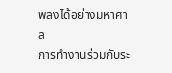พลงได้อย่างมหาศาล
การทำงานร่วมกับระ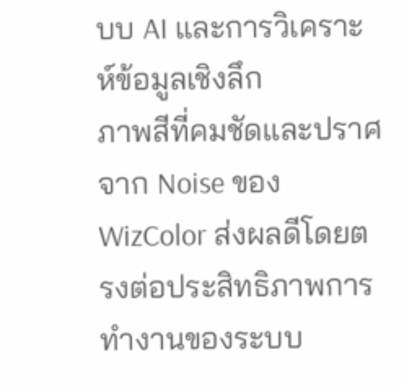บบ AI และการวิเคราะห์ข้อมูลเชิงลึก
ภาพสีที่คมชัดและปราศจาก Noise ของ WizColor ส่งผลดีโดยตรงต่อประสิทธิภาพการทำงานของระบบ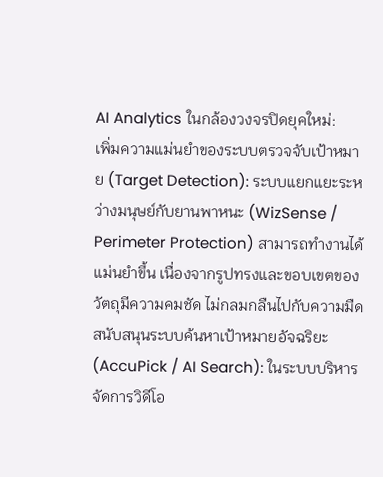AI Analytics ในกล้องวงจรปิดยุคใหม่:
เพิ่มความแม่นยำของระบบตรวจจับเป้าหมาย (Target Detection): ระบบแยกแยะระหว่างมนุษย์กับยานพาหนะ (WizSense / Perimeter Protection) สามารถทำงานได้แม่นยำขึ้น เนื่องจากรูปทรงและขอบเขตของวัตถุมีความคมชัด ไม่กลมกลืนไปกับความมืด
สนับสนุนระบบค้นหาเป้าหมายอัจฉริยะ (AccuPick / AI Search): ในระบบบริหารจัดการวิดีโอ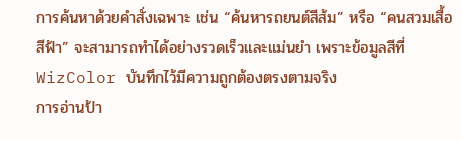การค้นหาด้วยคำสั่งเฉพาะ เช่น “ค้นหารถยนต์สีส้ม” หรือ “คนสวมเสื้อสีฟ้า” จะสามารถทำได้อย่างรวดเร็วและแม่นยำ เพราะข้อมูลสีที่ WizColor บันทึกไว้มีความถูกต้องตรงตามจริง
การอ่านป้า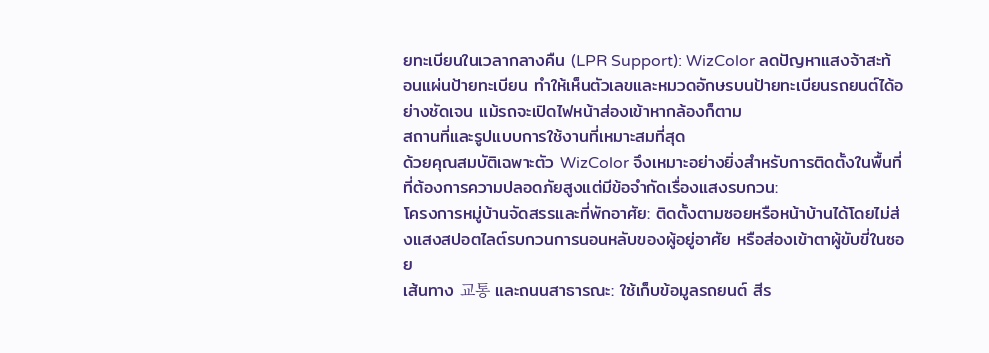ยทะเบียนในเวลากลางคืน (LPR Support): WizColor ลดปัญหาแสงจ้าสะท้อนแผ่นป้ายทะเบียน ทำให้เห็นตัวเลขและหมวดอักษรบนป้ายทะเบียนรถยนต์ได้อย่างชัดเจน แม้รถจะเปิดไฟหน้าส่องเข้าหากล้องก็ตาม
สถานที่และรูปแบบการใช้งานที่เหมาะสมที่สุด
ด้วยคุณสมบัติเฉพาะตัว WizColor จึงเหมาะอย่างยิ่งสำหรับการติดตั้งในพื้นที่ที่ต้องการความปลอดภัยสูงแต่มีข้อจำกัดเรื่องแสงรบกวน:
โครงการหมู่บ้านจัดสรรและที่พักอาศัย: ติดตั้งตามซอยหรือหน้าบ้านได้โดยไม่ส่งแสงสปอตไลต์รบกวนการนอนหลับของผู้อยู่อาศัย หรือส่องเข้าตาผู้ขับขี่ในซอย
เส้นทาง 교통 และถนนสาธารณะ: ใช้เก็บข้อมูลรถยนต์ สีร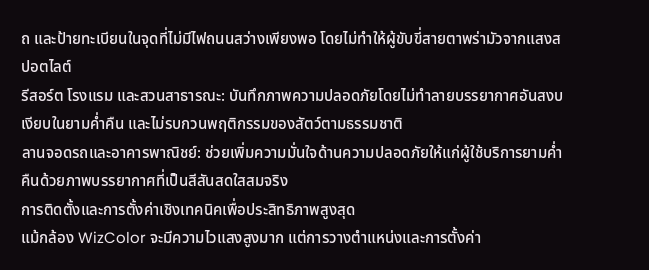ถ และป้ายทะเบียนในจุดที่ไม่มีไฟถนนสว่างเพียงพอ โดยไม่ทำให้ผู้ขับขี่สายตาพร่ามัวจากแสงสปอตไลต์
รีสอร์ต โรงแรม และสวนสาธารณะ: บันทึกภาพความปลอดภัยโดยไม่ทำลายบรรยากาศอันสงบเงียบในยามค่ำคืน และไม่รบกวนพฤติกรรมของสัตว์ตามธรรมชาติ
ลานจอดรถและอาคารพาณิชย์: ช่วยเพิ่มความมั่นใจด้านความปลอดภัยให้แก่ผู้ใช้บริการยามค่ำคืนด้วยภาพบรรยากาศที่เป็นสีสันสดใสสมจริง
การติดตั้งและการตั้งค่าเชิงเทคนิคเพื่อประสิทธิภาพสูงสุด
แม้กล้อง WizColor จะมีความไวแสงสูงมาก แต่การวางตำแหน่งและการตั้งค่า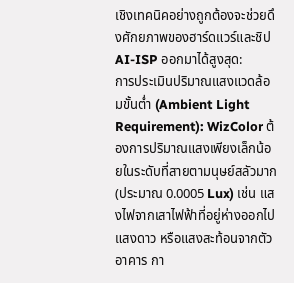เชิงเทคนิคอย่างถูกต้องจะช่วยดึงศักยภาพของฮาร์ดแวร์และชิป AI-ISP ออกมาได้สูงสุด:
การประเมินปริมาณแสงแวดล้อมขั้นต่ำ (Ambient Light Requirement): WizColor ต้องการปริมาณแสงเพียงเล็กน้อยในระดับที่สายตามนุษย์สลัวมาก (ประมาณ 0.0005 Lux) เช่น แสงไฟจากเสาไฟฟ้าที่อยู่ห่างออกไป แสงดาว หรือแสงสะท้อนจากตัวอาคาร กา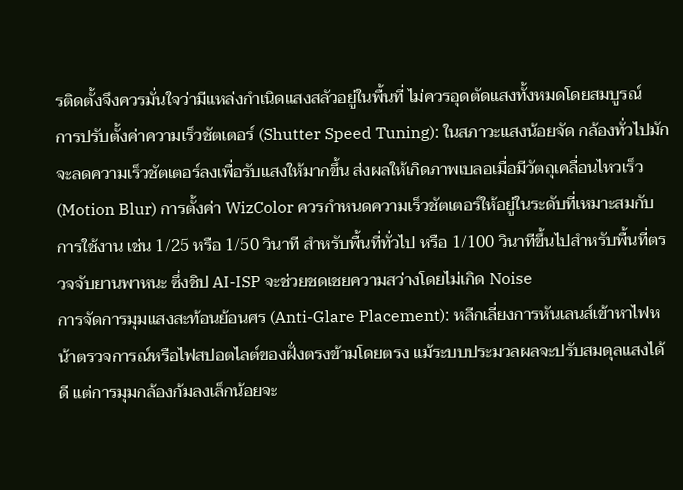รติดตั้งจึงควรมั่นใจว่ามีแหล่งกำเนิดแสงสลัวอยู่ในพื้นที่ ไม่ควรอุดตัดแสงทั้งหมดโดยสมบูรณ์
การปรับตั้งค่าความเร็วชัตเตอร์ (Shutter Speed Tuning): ในสภาวะแสงน้อยจัด กล้องทั่วไปมักจะลดความเร็วชัตเตอร์ลงเพื่อรับแสงให้มากขึ้น ส่งผลให้เกิดภาพเบลอเมื่อมีวัตถุเคลื่อนไหวเร็ว (Motion Blur) การตั้งค่า WizColor ควรกำหนดความเร็วชัตเตอร์ให้อยู่ในระดับที่เหมาะสมกับการใช้งาน เช่น 1/25 หรือ 1/50 วินาที สำหรับพื้นที่ทั่วไป หรือ 1/100 วินาทีขึ้นไปสำหรับพื้นที่ตรวจจับยานพาหนะ ซึ่งชิป AI-ISP จะช่วยชดเชยความสว่างโดยไม่เกิด Noise
การจัดการมุมแสงสะท้อนย้อนศร (Anti-Glare Placement): หลีกเลี่ยงการหันเลนส์เข้าหาไฟหน้าตรวจการณ์หรือไฟสปอตไลต์ของฝั่งตรงข้ามโดยตรง แม้ระบบประมวลผลจะปรับสมดุลแสงได้ดี แต่การมุมกล้องก้มลงเล็กน้อยจะ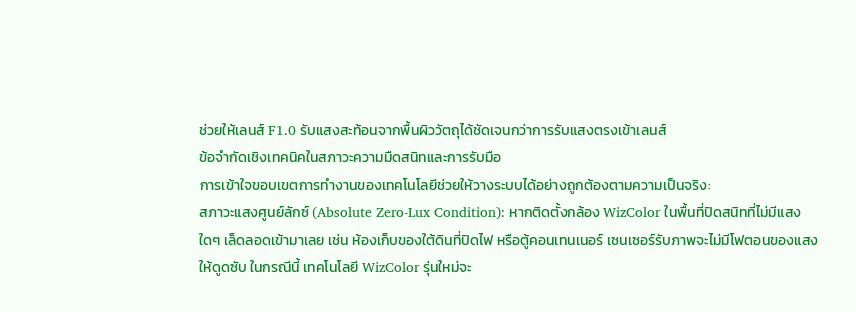ช่วยให้เลนส์ F1.0 รับแสงสะท้อนจากพื้นผิววัตถุได้ชัดเจนกว่าการรับแสงตรงเข้าเลนส์
ข้อจำกัดเชิงเทคนิคในสภาวะความมืดสนิทและการรับมือ
การเข้าใจขอบเขตการทำงานของเทคโนโลยีช่วยให้วางระบบได้อย่างถูกต้องตามความเป็นจริง:
สภาวะแสงศูนย์ลักซ์ (Absolute Zero-Lux Condition): หากติดตั้งกล้อง WizColor ในพื้นที่ปิดสนิทที่ไม่มีแสงใดๆ เล็ดลอดเข้ามาเลย เช่น ห้องเก็บของใต้ดินที่ปิดไฟ หรือตู้คอนเทนเนอร์ เซนเซอร์รับภาพจะไม่มีโฟตอนของแสงให้ดูดซับ ในกรณีนี้ เทคโนโลยี WizColor รุ่นใหม่จะ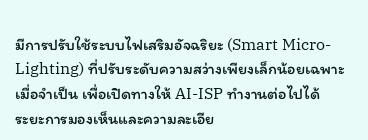มีการปรับใช้ระบบไฟเสริมอัจฉริยะ (Smart Micro-Lighting) ที่ปรับระดับความสว่างเพียงเล็กน้อยเฉพาะเมื่อจำเป็น เพื่อเปิดทางให้ AI-ISP ทำงานต่อไปได้
ระยะการมองเห็นและความละเอีย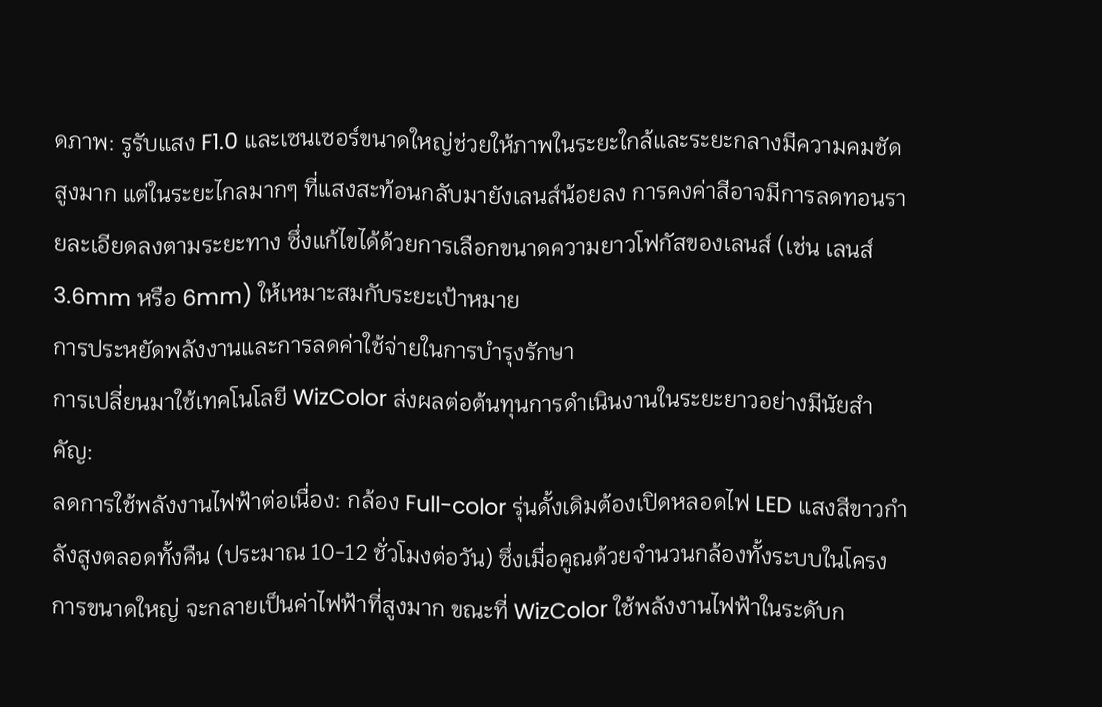ดภาพ: รูรับแสง F1.0 และเซนเซอร์ขนาดใหญ่ช่วยให้ภาพในระยะใกล้และระยะกลางมีความคมชัดสูงมาก แต่ในระยะไกลมากๆ ที่แสงสะท้อนกลับมายังเลนส์น้อยลง การคงค่าสีอาจมีการลดทอนรายละเอียดลงตามระยะทาง ซึ่งแก้ไขได้ด้วยการเลือกขนาดความยาวโฟกัสของเลนส์ (เช่น เลนส์ 3.6mm หรือ 6mm) ให้เหมาะสมกับระยะเป้าหมาย
การประหยัดพลังงานและการลดค่าใช้จ่ายในการบำรุงรักษา
การเปลี่ยนมาใช้เทคโนโลยี WizColor ส่งผลต่อต้นทุนการดำเนินงานในระยะยาวอย่างมีนัยสำคัญ:
ลดการใช้พลังงานไฟฟ้าต่อเนื่อง: กล้อง Full-color รุ่นดั้งเดิมต้องเปิดหลอดไฟ LED แสงสีขาวกำลังสูงตลอดทั้งคืน (ประมาณ 10-12 ชั่วโมงต่อวัน) ซึ่งเมื่อคูณด้วยจำนวนกล้องทั้งระบบในโครงการขนาดใหญ่ จะกลายเป็นค่าไฟฟ้าที่สูงมาก ขณะที่ WizColor ใช้พลังงานไฟฟ้าในระดับก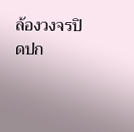ล้องวงจรปิดปก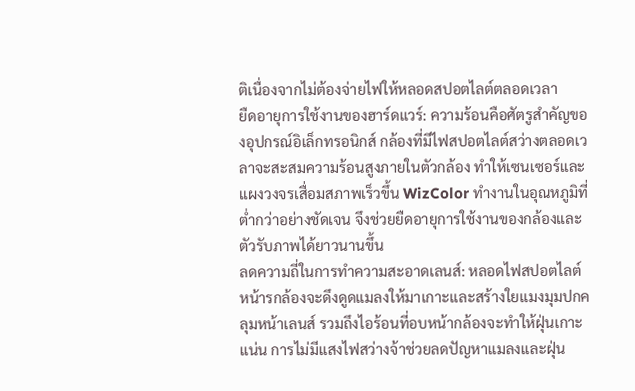ติเนื่องจากไม่ต้องจ่ายไฟให้หลอดสปอตไลต์ตลอดเวลา
ยืดอายุการใช้งานของฮาร์ดแวร์: ความร้อนคือศัตรูสำคัญของอุปกรณ์อิเล็กทรอนิกส์ กล้องที่มีไฟสปอตไลต์สว่างตลอดเวลาจะสะสมความร้อนสูงภายในตัวกล้อง ทำให้เซนเซอร์และแผงวงจรเสื่อมสภาพเร็วขึ้น WizColor ทำงานในอุณหภูมิที่ต่ำกว่าอย่างชัดเจน จึงช่วยยืดอายุการใช้งานของกล้องและตัวรับภาพได้ยาวนานขึ้น
ลดความถี่ในการทำความสะอาดเลนส์: หลอดไฟสปอตไลต์หน้ารกล้องจะดึงดูดแมลงให้มาเกาะและสร้างใยแมงมุมปกคลุมหน้าเลนส์ รวมถึงไอร้อนที่อบหน้ากล้องจะทำให้ฝุ่นเกาะแน่น การไม่มีแสงไฟสว่างจ้าช่วยลดปัญหาแมลงและฝุ่น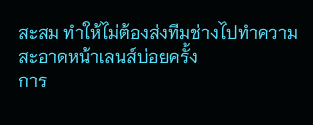สะสม ทำให้ไม่ต้องส่งทีมช่างไปทำความสะอาดหน้าเลนส์บ่อยครั้ง
การ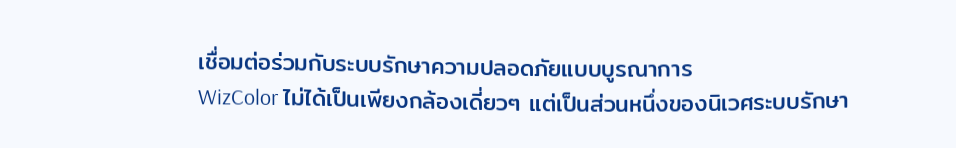เชื่อมต่อร่วมกับระบบรักษาความปลอดภัยแบบบูรณาการ
WizColor ไม่ได้เป็นเพียงกล้องเดี่ยวๆ แต่เป็นส่วนหนึ่งของนิเวศระบบรักษา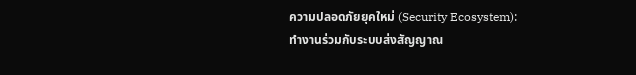ความปลอดภัยยุคใหม่ (Security Ecosystem):
ทำงานร่วมกับระบบส่งสัญญาณ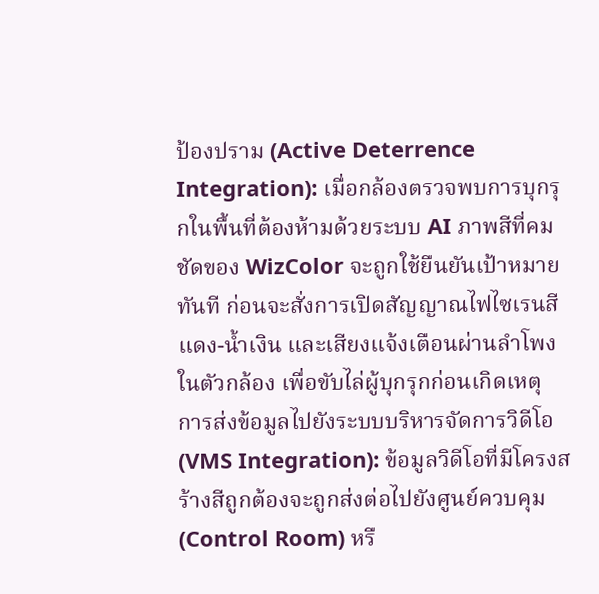ป้องปราม (Active Deterrence Integration): เมื่อกล้องตรวจพบการบุกรุกในพื้นที่ต้องห้ามด้วยระบบ AI ภาพสีที่คมชัดของ WizColor จะถูกใช้ยืนยันเป้าหมายทันที ก่อนจะสั่งการเปิดสัญญาณไฟไซเรนสีแดง-น้ำเงิน และเสียงแจ้งเตือนผ่านลำโพงในตัวกล้อง เพื่อขับไล่ผู้บุกรุกก่อนเกิดเหตุ
การส่งข้อมูลไปยังระบบบริหารจัดการวิดีโอ (VMS Integration): ข้อมูลวิดีโอที่มีโครงสร้างสีถูกต้องจะถูกส่งต่อไปยังศูนย์ควบคุม (Control Room) หรื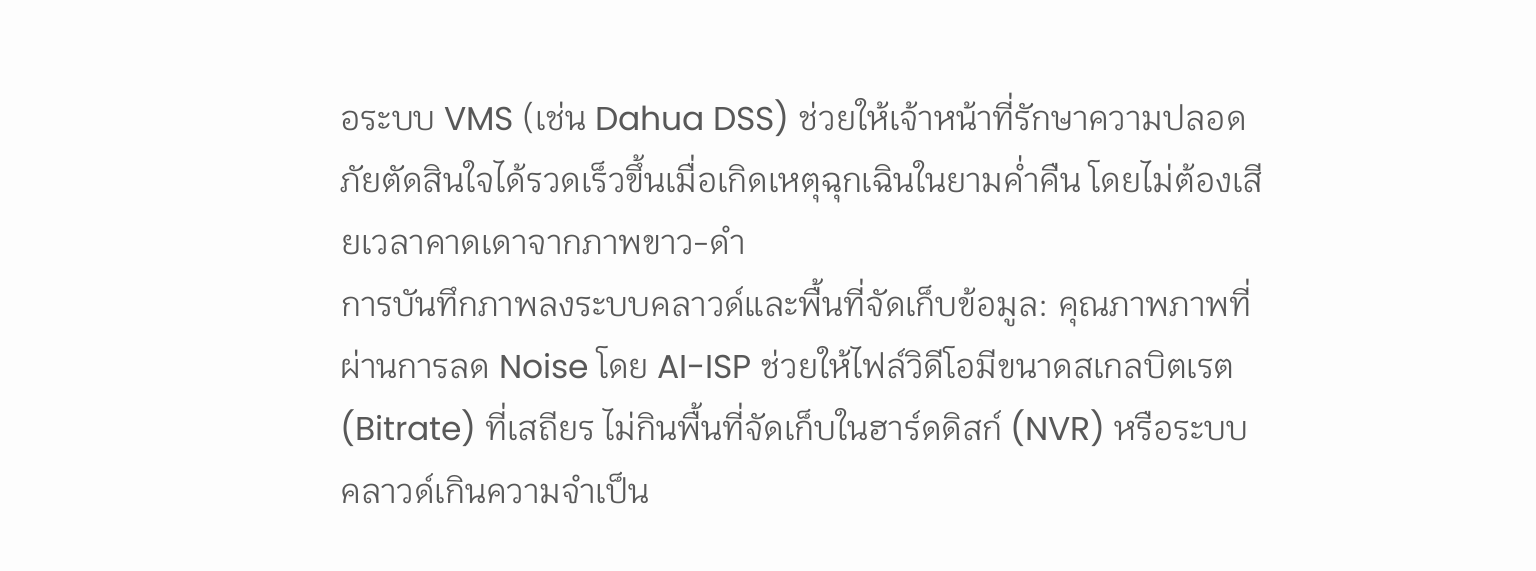อระบบ VMS (เช่น Dahua DSS) ช่วยให้เจ้าหน้าที่รักษาความปลอดภัยตัดสินใจได้รวดเร็วขึ้นเมื่อเกิดเหตุฉุกเฉินในยามค่ำคืน โดยไม่ต้องเสียเวลาคาดเดาจากภาพขาว-ดำ
การบันทึกภาพลงระบบคลาวด์และพื้นที่จัดเก็บข้อมูล: คุณภาพภาพที่ผ่านการลด Noise โดย AI-ISP ช่วยให้ไฟล์วิดีโอมีขนาดสเกลบิตเรต (Bitrate) ที่เสถียร ไม่กินพื้นที่จัดเก็บในฮาร์ดดิสก์ (NVR) หรือระบบคลาวด์เกินความจำเป็น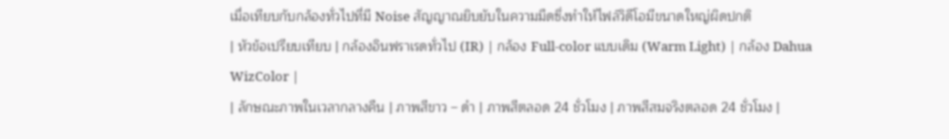เมื่อเทียบกับกล้องทั่วไปที่มี Noise สัญญาณยิบยับในความมืดซึ่งทำให้ไฟล์วิดีโอมีขนาดใหญ่ผิดปกติ
| หัวข้อเปรียบเทียบ | กล้องอินฟราเรดทั่วไป (IR) | กล้อง Full-color แบบเดิม (Warm Light) | กล้อง Dahua WizColor |
| ลักษณะภาพในเวลากลางคืน | ภาพสีขาว – ดำ | ภาพสีตลอด 24 ชั่วโมง | ภาพสีสมจริงตลอด 24 ชั่วโมง |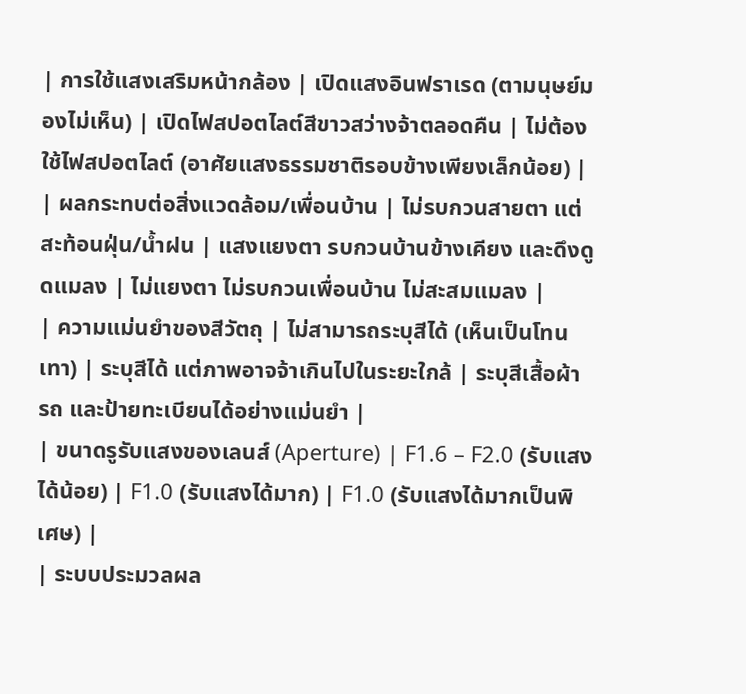| การใช้แสงเสริมหน้ากล้อง | เปิดแสงอินฟราเรด (ตามนุษย์มองไม่เห็น) | เปิดไฟสปอตไลต์สีขาวสว่างจ้าตลอดคืน | ไม่ต้องใช้ไฟสปอตไลต์ (อาศัยแสงธรรมชาติรอบข้างเพียงเล็กน้อย) |
| ผลกระทบต่อสิ่งแวดล้อม/เพื่อนบ้าน | ไม่รบกวนสายตา แต่สะท้อนฝุ่น/น้ำฝน | แสงแยงตา รบกวนบ้านข้างเคียง และดึงดูดแมลง | ไม่แยงตา ไม่รบกวนเพื่อนบ้าน ไม่สะสมแมลง |
| ความแม่นยำของสีวัตถุ | ไม่สามารถระบุสีได้ (เห็นเป็นโทนเทา) | ระบุสีได้ แต่ภาพอาจจ้าเกินไปในระยะใกล้ | ระบุสีเสื้อผ้า รถ และป้ายทะเบียนได้อย่างแม่นยำ |
| ขนาดรูรับแสงของเลนส์ (Aperture) | F1.6 – F2.0 (รับแสงได้น้อย) | F1.0 (รับแสงได้มาก) | F1.0 (รับแสงได้มากเป็นพิเศษ) |
| ระบบประมวลผล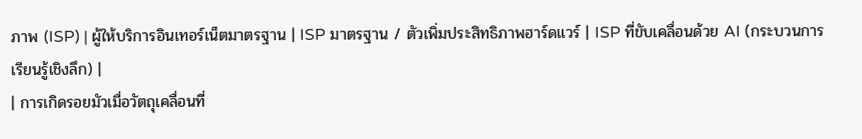ภาพ (ISP) | ผู้ให้บริการอินเทอร์เน็ตมาตรฐาน | ISP มาตรฐาน / ตัวเพิ่มประสิทธิภาพฮาร์ดแวร์ | ISP ที่ขับเคลื่อนด้วย AI (กระบวนการเรียนรู้เชิงลึก) |
| การเกิดรอยมัวเมื่อวัตถุเคลื่อนที่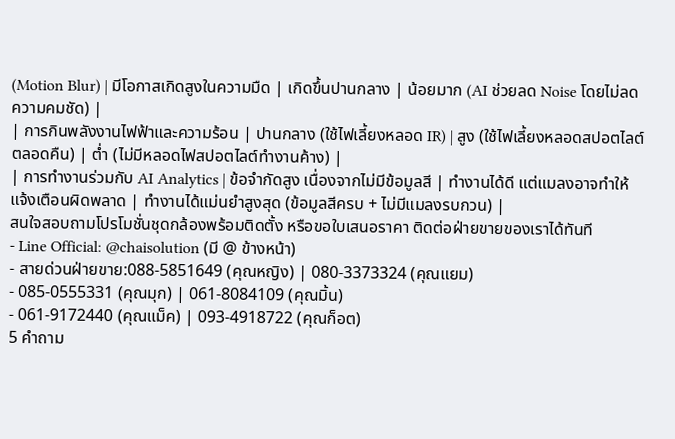(Motion Blur) | มีโอกาสเกิดสูงในความมืด | เกิดขึ้นปานกลาง | น้อยมาก (AI ช่วยลด Noise โดยไม่ลดความคมชัด) |
| การกินพลังงานไฟฟ้าและความร้อน | ปานกลาง (ใช้ไฟเลี้ยงหลอด IR) | สูง (ใช้ไฟเลี้ยงหลอดสปอตไลต์ตลอดคืน) | ต่ำ (ไม่มีหลอดไฟสปอตไลต์ทำงานค้าง) |
| การทำงานร่วมกับ AI Analytics | ข้อจำกัดสูง เนื่องจากไม่มีข้อมูลสี | ทำงานได้ดี แต่แมลงอาจทำให้แจ้งเตือนผิดพลาด | ทำงานได้แม่นยำสูงสุด (ข้อมูลสีครบ + ไม่มีแมลงรบกวน) |
สนใจสอบถามโปรโมชั่นชุดกล้องพร้อมติดตั้ง หรือขอใบเสนอราคา ติดต่อฝ่ายขายของเราได้ทันที
- Line Official: @chaisolution (มี @ ข้างหน้า)
- สายด่วนฝ่ายขาย:088-5851649 (คุณหญิง) | 080-3373324 (คุณแยม)
- 085-0555331 (คุณมุก) | 061-8084109 (คุณมิ้น)
- 061-9172440 (คุณแม็ค) | 093-4918722 (คุณก็อต)
5 คำถาม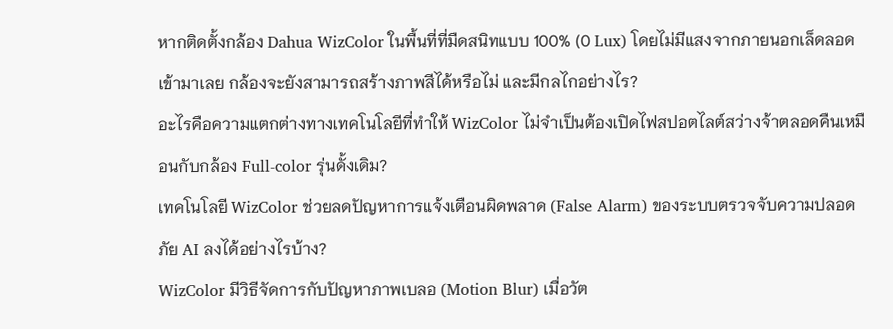หากติดตั้งกล้อง Dahua WizColor ในพื้นที่ที่มืดสนิทแบบ 100% (0 Lux) โดยไม่มีแสงจากภายนอกเล็ดลอดเข้ามาเลย กล้องจะยังสามารถสร้างภาพสีได้หรือไม่ และมีกลไกอย่างไร?
อะไรคือความแตกต่างทางเทคโนโลยีที่ทำให้ WizColor ไม่จำเป็นต้องเปิดไฟสปอตไลต์สว่างจ้าตลอดคืนเหมือนกับกล้อง Full-color รุ่นดั้งเดิม?
เทคโนโลยี WizColor ช่วยลดปัญหาการแจ้งเตือนผิดพลาด (False Alarm) ของระบบตรวจจับความปลอดภัย AI ลงได้อย่างไรบ้าง?
WizColor มีวิธีจัดการกับปัญหาภาพเบลอ (Motion Blur) เมื่อวัต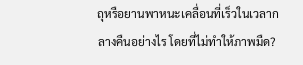ถุหรือยานพาหนะเคลื่อนที่เร็วในเวลากลางคืนอย่างไร โดยที่ไม่ทำให้ภาพมืด?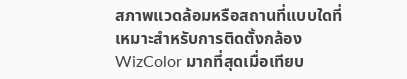สภาพแวดล้อมหรือสถานที่แบบใดที่เหมาะสำหรับการติดตั้งกล้อง WizColor มากที่สุดเมื่อเทียบ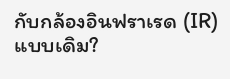กับกล้องอินฟราเรด (IR) แบบเดิม?